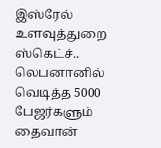இஸ்ரேல் உளவுத்துறை ஸ்கெட்ச்.. லெபனானில் வெடித்த 5000 பேஜர்களும் தைவான்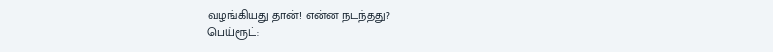வழங்கியது தான்! என்ன நடந்தது?
பெய்ரூட்: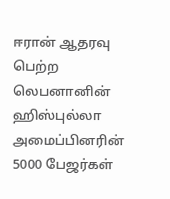ஈரான் ஆதரவு பெற்ற லெபனானின் ஹிஸ்புல்லா அமைப்பினரின் 5000 பேஜர்கள்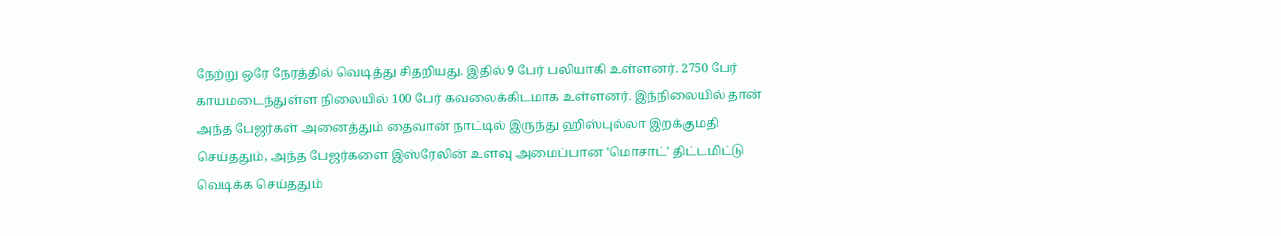நேற்று ஒரே நேரத்தில் வெடித்து சிதறியது. இதில் 9 பேர் பலியாகி உள்ளனர். 2750 பேர் காயமடைந்துள்ள நிலையில் 100 பேர் கவலைக்கிடமாக உள்ளனர். இந்நிலையில் தான் அந்த பேஜர்கள் அனைத்தும் தைவான் நாட்டில் இருந்து ஹிஸ்புல்லா இறக்குமதி செய்ததும், அந்த பேஜர்களை இஸ்ரேலின் உளவு அமைப்பான ‛மொசாட்’ திட்டமிட்டு வெடிக்க செய்ததும்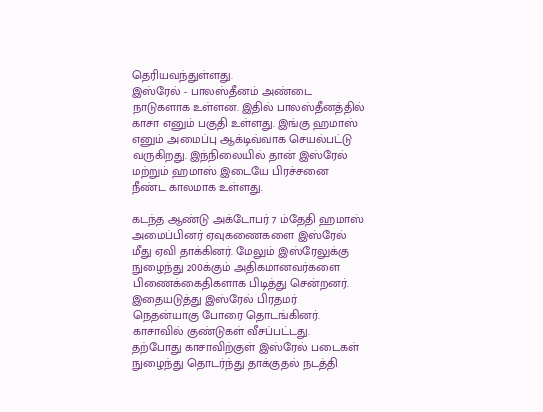தெரியவந்துள்ளது.
இஸ்ரேல் - பாலஸ்தீனம் அண்டை நாடுகளாக உள்ளன. இதில் பாலஸ்தீனத்தில் காசா எனும் பகுதி உள்ளது. இங்கு ஹமாஸ் எனும் அமைப்பு ஆக்டிவ்வாக செயல்பட்டு வருகிறது. இந்நிலையில் தான் இஸ்ரேல் மற்றும் ஹமாஸ் இடையே பிரச்சனை நீண்ட காலமாக உள்ளது.

கடந்த ஆண்டு அக்டோபர் 7 ம்தேதி ஹமாஸ் அமைப்பினர் ஏவுகணைகளை இஸ்ரேல் மீது ஏவி தாக்கினர். மேலும் இஸ்ரேலுக்கு நுழைந்து 200க்கும் அதிகமானவர்களை பிணைக்கைதிகளாக பிடித்து சென்றனர். இதையடுத்து இஸ்ரேல் பிரதமர் நெதன்யாகு போரை தொடங்கினர். காசாவில் குண்டுகள் வீசப்பட்டது.
தற்போது காசாவிற்குள் இஸ்ரேல் படைகள் நுழைந்து தொடர்ந்து தாக்குதல் நடத்தி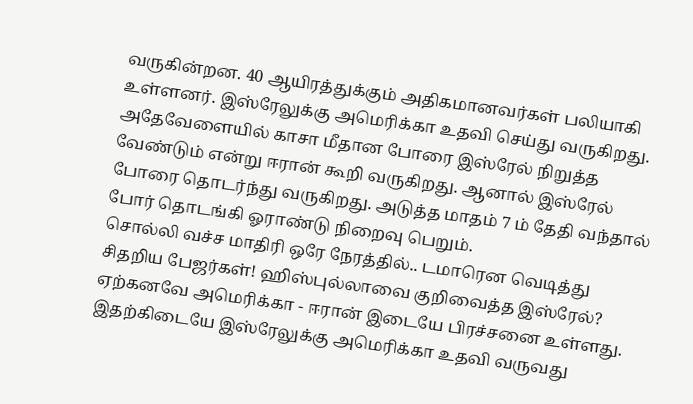வருகின்றன. 40 ஆயிரத்துக்கும் அதிகமானவர்கள் பலியாகி உள்ளனர். இஸ்ரேலுக்கு அமெரிக்கா உதவி செய்து வருகிறது. அதேவேளையில் காசா மீதான போரை இஸ்ரேல் நிறுத்த வேண்டும் என்று ஈரான் கூறி வருகிறது. ஆனால் இஸ்ரேல் போரை தொடர்ந்து வருகிறது. அடுத்த மாதம் 7 ம் தேதி வந்தால் போர் தொடங்கி ஓராண்டு நிறைவு பெறும்.
சொல்லி வச்ச மாதிரி ஒரே நேரத்தில்.. டமாரென வெடித்து சிதறிய பேஜர்கள்! ஹிஸ்புல்லாவை குறிவைத்த இஸ்ரேல்?
ஏற்கனவே அமெரிக்கா - ஈரான் இடையே பிரச்சனை உள்ளது. இதற்கிடையே இஸ்ரேலுக்கு அமெரிக்கா உதவி வருவது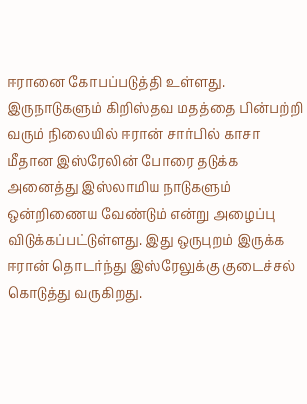ஈரானை கோபப்படுத்தி உள்ளது. இருநாடுகளும் கிறிஸ்தவ மதத்தை பின்பற்றி வரும் நிலையில் ஈரான் சார்பில் காசா மீதான இஸ்ரேலின் போரை தடுக்க அனைத்து இஸ்லாமிய நாடுகளும் ஒன்றிணைய வேண்டும் என்று அழைப்பு விடுக்கப்பட்டுள்ளது. இது ஒருபுறம் இருக்க ஈரான் தொடர்ந்து இஸ்ரேலுக்கு குடைச்சல் கொடுத்து வருகிறது.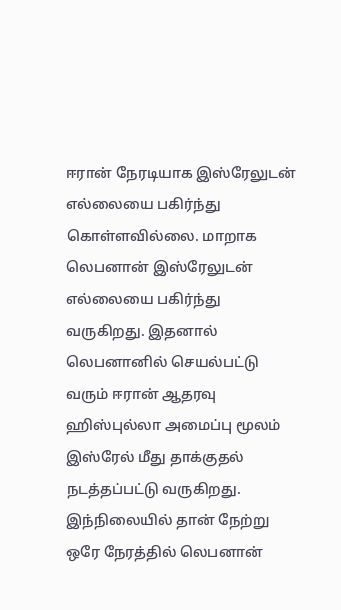ஈரான் நேரடியாக இஸ்ரேலுடன் எல்லையை பகிர்ந்து கொள்ளவில்லை. மாறாக லெபனான் இஸ்ரேலுடன் எல்லையை பகிர்ந்து வருகிறது. இதனால் லெபனானில் செயல்பட்டு வரும் ஈரான் ஆதரவு ஹிஸ்புல்லா அமைப்பு மூலம் இஸ்ரேல் மீது தாக்குதல் நடத்தப்பட்டு வருகிறது. இந்நிலையில் தான் நேற்று ஒரே நேரத்தில் லெபனான்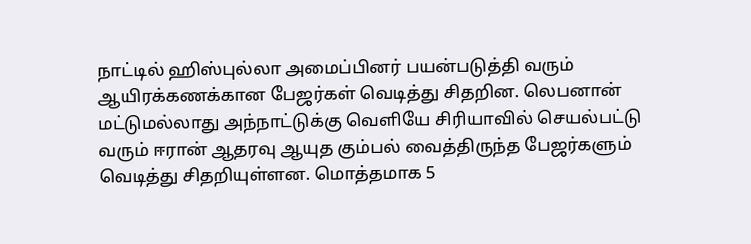நாட்டில் ஹிஸ்புல்லா அமைப்பினர் பயன்படுத்தி வரும் ஆயிரக்கணக்கான பேஜர்கள் வெடித்து சிதறின. லெபனான் மட்டுமல்லாது அந்நாட்டுக்கு வெளியே சிரியாவில் செயல்பட்டு வரும் ஈரான் ஆதரவு ஆயுத கும்பல் வைத்திருந்த பேஜர்களும் வெடித்து சிதறியுள்ளன. மொத்தமாக 5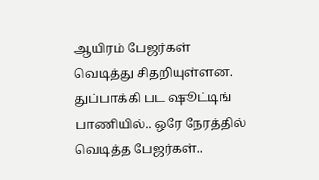ஆயிரம் பேஜர்கள் வெடித்து சிதறியுள்ளன.
துப்பாக்கி பட ஷூட்டிங் பாணியில்.. ஒரே நேரத்தில் வெடித்த பேஜர்கள்..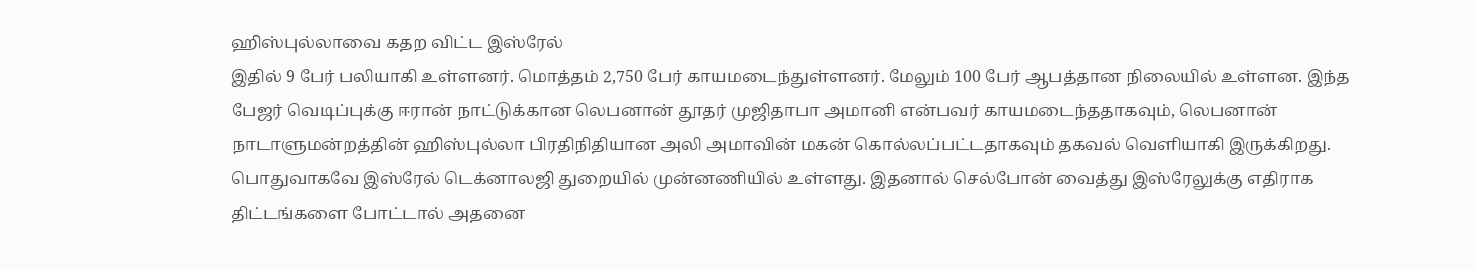ஹிஸ்புல்லாவை கதற விட்ட இஸ்ரேல்
இதில் 9 பேர் பலியாகி உள்ளனர். மொத்தம் 2,750 பேர் காயமடைந்துள்ளனர். மேலும் 100 பேர் ஆபத்தான நிலையில் உள்ளன. இந்த பேஜர் வெடிப்புக்கு ஈரான் நாட்டுக்கான லெபனான் தூதர் முஜிதாபா அமானி என்பவர் காயமடைந்ததாகவும், லெபனான் நாடாளுமன்றத்தின் ஹிஸ்புல்லா பிரதிநிதியான அலி அமாவின் மகன் கொல்லப்பட்டதாகவும் தகவல் வெளியாகி இருக்கிறது. பொதுவாகவே இஸ்ரேல் டெக்னாலஜி துறையில் முன்னணியில் உள்ளது. இதனால் செல்போன் வைத்து இஸ்ரேலுக்கு எதிராக திட்டங்களை போட்டால் அதனை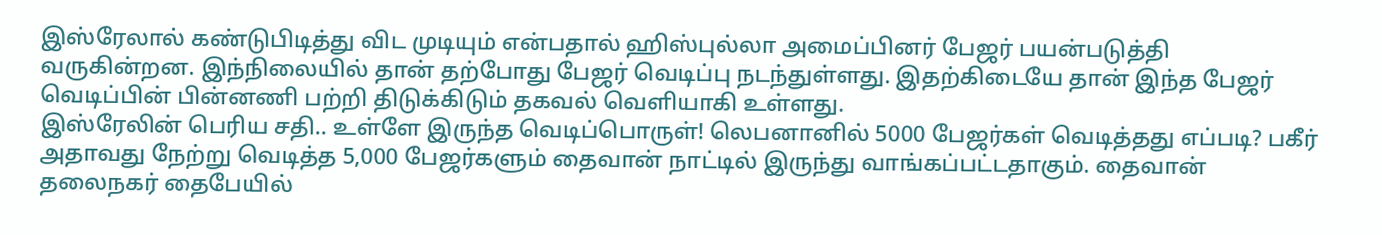இஸ்ரேலால் கண்டுபிடித்து விட முடியும் என்பதால் ஹிஸ்புல்லா அமைப்பினர் பேஜர் பயன்படுத்தி வருகின்றன. இந்நிலையில் தான் தற்போது பேஜர் வெடிப்பு நடந்துள்ளது. இதற்கிடையே தான் இந்த பேஜர் வெடிப்பின் பின்னணி பற்றி திடுக்கிடும் தகவல் வெளியாகி உள்ளது.
இஸ்ரேலின் பெரிய சதி.. உள்ளே இருந்த வெடிப்பொருள்! லெபனானில் 5000 பேஜர்கள் வெடித்தது எப்படி? பகீர்
அதாவது நேற்று வெடித்த 5,000 பேஜர்களும் தைவான் நாட்டில் இருந்து வாங்கப்பட்டதாகும். தைவான் தலைநகர் தைபேயில்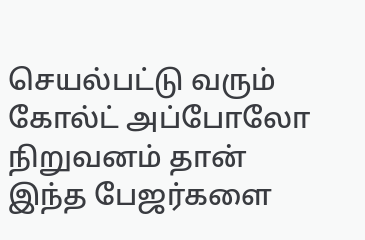செயல்பட்டு வரும் கோல்ட் அப்போலோ நிறுவனம் தான் இந்த பேஜர்களை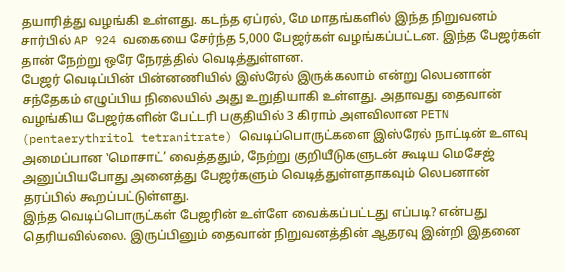தயாரித்து வழங்கி உள்ளது. கடந்த ஏப்ரல், மே மாதங்களில் இந்த நிறுவனம் சார்பில் AP 924 வகையை சேர்ந்த 5,000 பேஜர்கள் வழங்கப்பட்டன. இந்த பேஜர்கள் தான் நேற்று ஒரே நேரத்தில் வெடித்துள்ளன.
பேஜர் வெடிப்பின் பின்னணியில் இஸ்ரேல் இருக்கலாம் என்று லெபனான் சந்தேகம் எழுப்பிய நிலையில் அது உறுதியாகி உள்ளது. அதாவது தைவான் வழங்கிய பேஜர்களின் பேட்டரி பகுதியில் 3 கிராம் அளவிலான PETN (pentaerythritol tetranitrate) வெடிப்பொருட்களை இஸ்ரேல் நாட்டின் உளவு அமைப்பான ‛மொசாட்’ வைத்ததும், நேற்று குறியீடுகளுடன் கூடிய மெசேஜ் அனுப்பியபோது அனைத்து பேஜர்களும் வெடித்துள்ளதாகவும் லெபனான் தரப்பில் கூறப்பட்டுள்ளது.
இந்த வெடிப்பொருட்கள் பேஜரின் உள்ளே வைக்கப்பட்டது எப்படி? என்பது தெரியவில்லை. இருப்பினும் தைவான் நிறுவனத்தின் ஆதரவு இன்றி இதனை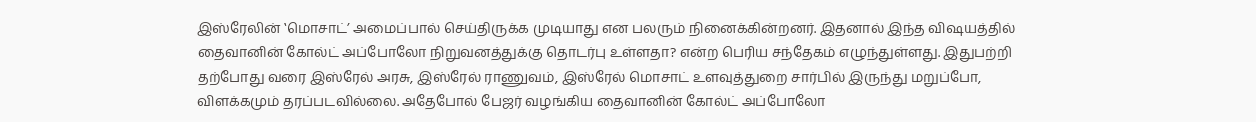இஸ்ரேலின் ‛மொசாட்’ அமைப்பால் செய்திருக்க முடியாது என பலரும் நினைக்கின்றனர். இதனால் இந்த விஷயத்தில் தைவானின் கோல்ட் அப்போலோ நிறுவனத்துக்கு தொடர்பு உள்ளதா? என்ற பெரிய சந்தேகம் எழுந்துள்ளது. இதுபற்றி தற்போது வரை இஸ்ரேல் அரசு, இஸ்ரேல் ராணுவம், இஸ்ரேல் மொசாட் உளவுத்துறை சார்பில் இருந்து மறுப்போ, விளக்கமும் தரப்படவில்லை. அதேபோல் பேஜர் வழங்கிய தைவானின் கோல்ட் அப்போலோ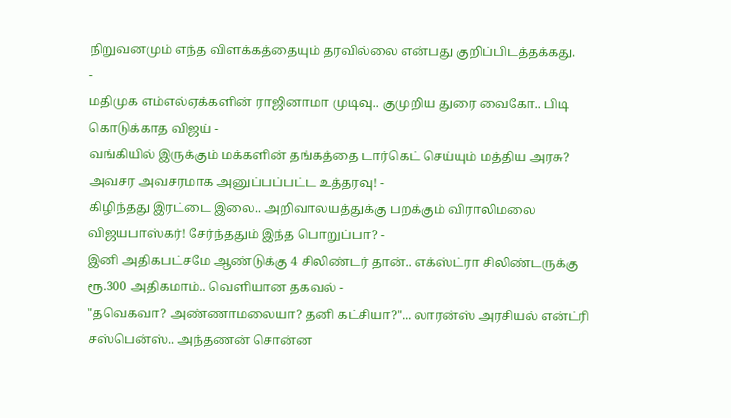நிறுவனமும் எந்த விளக்கத்தையும் தரவில்லை என்பது குறிப்பிடத்தக்கது.
-
மதிமுக எம்எல்ஏக்களின் ராஜினாமா முடிவு.. குமுறிய துரை வைகோ.. பிடி கொடுக்காத விஜய் -
வங்கியில் இருக்கும் மக்களின் தங்கத்தை டார்கெட் செய்யும் மத்திய அரசு? அவசர அவசரமாக அனுப்பப்பட்ட உத்தரவு! -
கிழிந்தது இரட்டை இலை.. அறிவாலயத்துக்கு பறக்கும் விராலிமலை விஜயபாஸ்கர்! சேர்ந்ததும் இந்த பொறுப்பா? -
இனி அதிகபட்சமே ஆண்டுக்கு 4 சிலிண்டர் தான்.. எக்ஸ்ட்ரா சிலிண்டருக்கு ரூ.300 அதிகமாம்.. வெளியான தகவல் -
"தவெகவா? அண்ணாமலையா? தனி கட்சியா?"... லாரன்ஸ் அரசியல் என்ட்ரி சஸ்பென்ஸ்.. அந்தணன் சொன்ன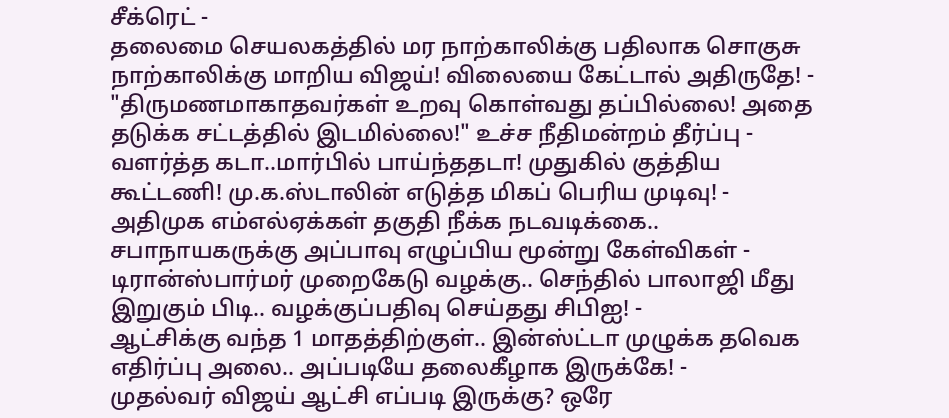சீக்ரெட் -
தலைமை செயலகத்தில் மர நாற்காலிக்கு பதிலாக சொகுசு நாற்காலிக்கு மாறிய விஜய்! விலையை கேட்டால் அதிருதே! -
"திருமணமாகாதவர்கள் உறவு கொள்வது தப்பில்லை! அதை தடுக்க சட்டத்தில் இடமில்லை!" உச்ச நீதிமன்றம் தீர்ப்பு -
வளர்த்த கடா..மார்பில் பாய்ந்ததடா! முதுகில் குத்திய கூட்டணி! மு.க.ஸ்டாலின் எடுத்த மிகப் பெரிய முடிவு! -
அதிமுக எம்எல்ஏக்கள் தகுதி நீக்க நடவடிக்கை.. சபாநாயகருக்கு அப்பாவு எழுப்பிய மூன்று கேள்விகள் -
டிரான்ஸ்பார்மர் முறைகேடு வழக்கு.. செந்தில் பாலாஜி மீது இறுகும் பிடி.. வழக்குப்பதிவு செய்தது சிபிஐ! -
ஆட்சிக்கு வந்த 1 மாதத்திற்குள்.. இன்ஸ்ட்டா முழுக்க தவெக எதிர்ப்பு அலை.. அப்படியே தலைகீழாக இருக்கே! -
முதல்வர் விஜய் ஆட்சி எப்படி இருக்கு? ஒரே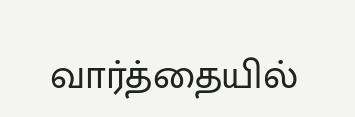வார்த்தையில்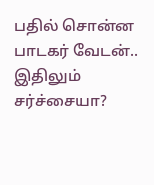பதில் சொன்ன பாடகர் வேடன்.. இதிலும் சர்ச்சையா?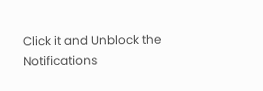Click it and Unblock the Notifications